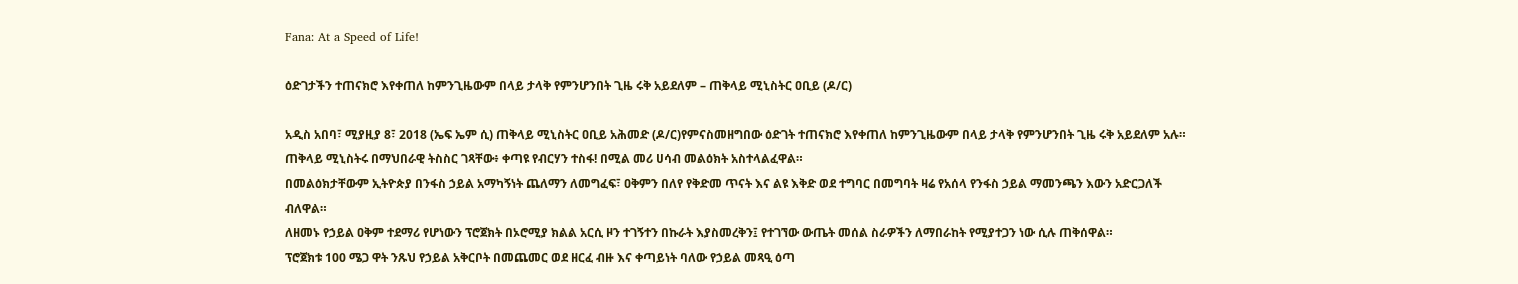Fana: At a Speed of Life!

ዕድገታችን ተጠናክሮ እየቀጠለ ከምንጊዜውም በላይ ታላቅ የምንሆንበት ጊዜ ሩቅ አይደለም – ጠቅላይ ሚኒስትር ዐቢይ (ዶ/ር)

አዲስ አበባ፣ ሚያዚያ 8፣ 2018 (ኤፍ ኤም ሲ) ጠቅላይ ሚኒስትር ዐቢይ አሕመድ (ዶ/ር)የምናስመዘግበው ዕድገት ተጠናክሮ እየቀጠለ ከምንጊዜውም በላይ ታላቅ የምንሆንበት ጊዜ ሩቅ አይደለም አሉ።
ጠቅላይ ሚኒስትሩ በማህበራዊ ትስስር ገጻቸው፥ ቀጣዩ የብርሃን ተስፋ! በሚል መሪ ሀሳብ መልዕክት አስተላልፈዋል።
በመልዕክታቸውም ኢትዮጵያ በንፋስ ኃይል አማካኝነት ጨለማን ለመግፈፍ፣ ዐቅምን በለየ የቅድመ ጥናት እና ልዩ እቅድ ወደ ተግባር በመግባት ዛሬ የአሰላ የንፋስ ኃይል ማመንጫን እውን አድርጋለች ብለዋል።
ለዘመኑ የኃይል ዐቅም ተደማሪ የሆነውን ፕሮጀክት በኦሮሚያ ክልል አርሲ ዞን ተገኝተን በኩራት እያስመረቅን፤ የተገኘው ውጤት መሰል ስራዎችን ለማበራከት የሚያተጋን ነው ሲሉ ጠቅሰዋል።
ፕሮጀክቱ 100 ሜጋ ዋት ንጹህ የኃይል አቅርቦት በመጨመር ወደ ዘርፈ ብዙ እና ቀጣይነት ባለው የኃይል መጻዒ ዕጣ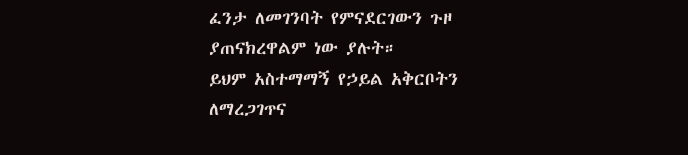ፈንታ ለመገንባት የምናደርገውን ጉዞ ያጠናክረዋልም ነው ያሉት።
ይህም አስተማማኝ የኃይል አቅርቦትን ለማረጋገጥና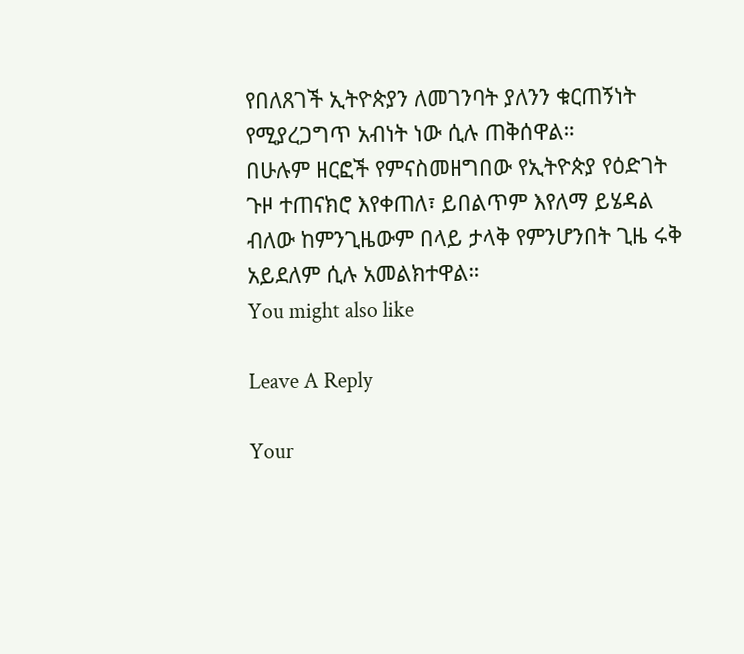የበለጸገች ኢትዮጵያን ለመገንባት ያለንን ቁርጠኝነት የሚያረጋግጥ አብነት ነው ሲሉ ጠቅሰዋል።
በሁሉም ዘርፎች የምናስመዘግበው የኢትዮጵያ የዕድገት ጉዞ ተጠናክሮ እየቀጠለ፣ ይበልጥም እየለማ ይሄዳል ብለው ከምንጊዜውም በላይ ታላቅ የምንሆንበት ጊዜ ሩቅ አይደለም ሲሉ አመልክተዋል።
You might also like

Leave A Reply

Your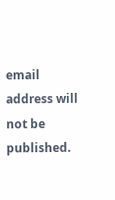email address will not be published.